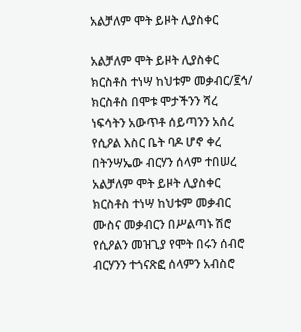አልቻለም ሞት ይዞት ሊያስቀር

አልቻለም ሞት ይዞት ሊያስቀር
ክርስቶስ ተነሣ ከህቱም መቃብር/፪ኅ/
ክርስቶስ በሞቱ ሞታችንን ሻረ
ነፍሳትን አውጥቶ ሰይጣንን አሰረ
የሲዖል እስር ቤት ባዶ ሆኖ ቀረ
በትንሣኤው ብርሃን ሰላም ተበሠረ
አልቻለም ሞት ይዞት ሊያስቀር
ክርስቶስ ተነሣ ከህቱም መቃብር
ሙስና መቃብርን በሥልጣኑ ሽሮ
የሲዖልን መዝጊያ የሞት በሩን ሰብሮ
ብርሃንን ተጎናጽፎ ሰላምን አብስሮ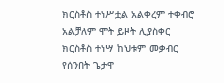ክርስቶስ ተነሥቷል አልቀረም ተቀብሮ
አልቻለም ሞት ይዞት ሊያስቀር
ክርስቶስ ተነሣ ከህቱም መቃብር
የሰንበት ጌታዋ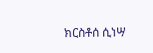ክርስቶሰ ሲነሣ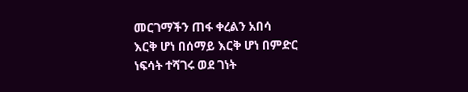መርገማችን ጠፋ ቀረልን አበሳ
እርቅ ሆነ በሰማይ እርቅ ሆነ በምድር
ነፍሳት ተሻገሩ ወደ ገነት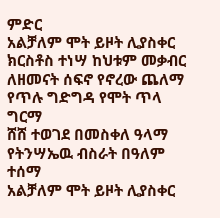ምድር
አልቻለም ሞት ይዞት ሊያስቀር
ክርስቶስ ተነሣ ከህቱም መቃብር
ለዘመናት ሰፍኖ የኖረው ጨለማ
የጥሉ ግድግዳ የሞት ጥላ ግርማ
ሸሸ ተወገደ በመስቀለ ዓላማ
የትንሣኤዉ ብስራት በዓለም ተሰማ
አልቻለም ሞት ይዞት ሊያስቀር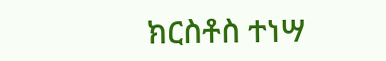ክርስቶስ ተነሣ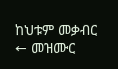ከህቱም መቃብር
← መዝሙር